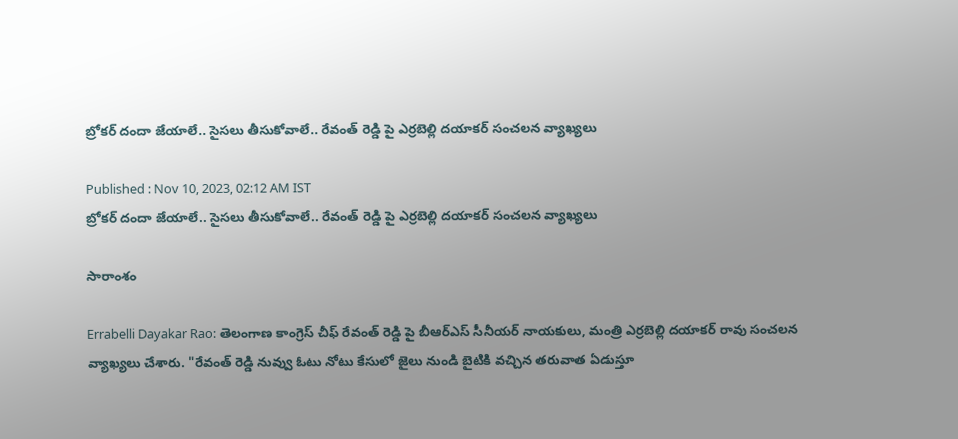బ్రోక‌ర్ దందా జేయాలే.. సైస‌లు తీసుకోవాలే.. రేవంత్ రెడ్డి పై ఎర్ర‌బెల్లి ద‌యాక‌ర్ సంచ‌ల‌న వ్యాఖ్య‌లు

Published : Nov 10, 2023, 02:12 AM IST
బ్రోక‌ర్ దందా జేయాలే.. సైస‌లు తీసుకోవాలే.. రేవంత్ రెడ్డి పై ఎర్ర‌బెల్లి ద‌యాక‌ర్ సంచ‌ల‌న వ్యాఖ్య‌లు

సారాంశం

Errabelli Dayakar Rao: తెలంగాణ కాంగ్రెస్ చీఫ్ రేవంత్ రెడ్డి పై బీఆర్ఎస్ సీనీయ‌ర్ నాయ‌కులు, మంత్రి ఎర్ర‌బెల్లి ద‌యాక‌ర్ రావు సంచ‌ల‌న వ్యాఖ్య‌లు చేశారు. "రేవంత్ రెడ్డి నువ్వు ఓటు నోటు కేసులో జైలు నుండి బైటికి వచ్చిన తరువాత ఏడుస్తూ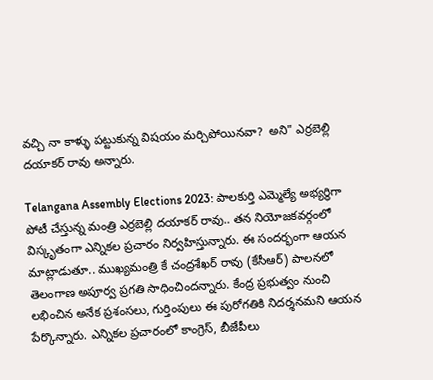వచ్చి నా కాళ్ళు పట్టుకున్న విషయం మర్చిపోయినవా?  అని" ఎర్రబెల్లి దయాకర్ రావు అన్నారు.

Telangana Assembly Elections 2023: పాలకుర్తి ఎమ్మెల్యే అభ్యర్థిగా పోటీ చేస్తున్న మంత్రి ఎర్రబెల్లి దయాకర్ రావు.. త‌న నియోజ‌క‌వ‌ర్గంలో విస్కృతంగా ఎన్నిక‌ల ప్ర‌చారం నిర్వ‌హిస్తున్నారు. ఈ సంద‌ర్భంగా ఆయ‌న మాట్లాడుతూ.. ముఖ్యమంత్రి కే చంద్రశేఖర్ రావు (కేసీఆర్) పాలనలో తెలంగాణ అపూర్వ ప్రగతి సాధించిందన్నారు. కేంద్ర ప్రభుత్వం నుంచి లభించిన అనేక ప్రశంసలు, గుర్తింపులు ఈ పురోగతికి నిదర్శనమని ఆయన పేర్కొన్నారు. ఎన్నికల ప్రచారంలో కాంగ్రెస్, బీజేపీలు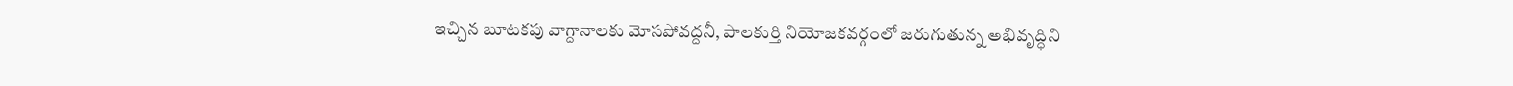ఇచ్చిన బూటకపు వాగ్దానాలకు మోసపోవద్దనీ, పాలకుర్తి నియోజకవర్గంలో జరుగుతున్న అభివృద్ధిని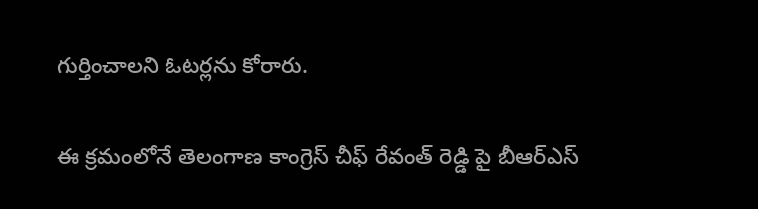గుర్తించాలని ఓటర్లను కోరారు.

ఈ క్ర‌మంలోనే తెలంగాణ కాంగ్రెస్ చీఫ్ రేవంత్ రెడ్డి పై బీఆర్ఎస్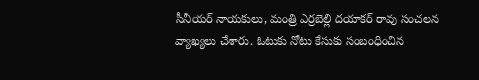సీనీయ‌ర్ నాయ‌కులు, మంత్రి ఎర్ర‌బెల్లి ద‌యాక‌ర్ రావు సంచ‌ల‌న వ్యాఖ్య‌లు చేశారు. ఓటుకు నోటు కేసుకు సంబంధించిన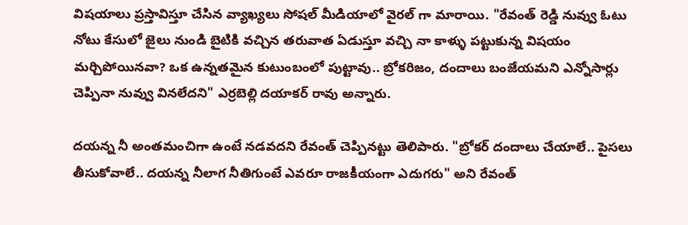విష‌యాలు ప్ర‌స్తావిస్తూ చేసిన వ్యాఖ్య‌లు సోష‌ల్ మీడియాలో వైర‌ల్ గా మారాయి. "రేవంత్ రెడ్డి నువ్వు ఓటు నోటు కేసులో జైలు నుండి బైటికి వచ్చిన తరువాత ఏడుస్తూ వచ్చి నా కాళ్ళు పట్టుకున్న విషయం మర్చిపోయినవా? ఒక ఉన్నతమైన కుటుంబంలో పుట్టావు.. బ్రోకరిజం, దందాలు బంజేయమని ఎన్నోసార్లు చెప్పినా నువ్వు వినలేదని" ఎర్రబెల్లి దయాకర్ రావు అన్నారు.

ద‌య‌న్న నీ అంత‌మంచిగా ఉంటే న‌డ‌వ‌ద‌ని రేవంత్ చెప్పిన‌ట్టు తెలిపారు. "బ్రోక‌ర్ దందాలు చేయాలే.. పైస‌లు తీసుకోవాలే.. ద‌య‌న్న నీలాగ నీతిగుంటే ఎవ‌రూ రాజ‌కీయంగా ఎదుగ‌రు" అని రేవంత్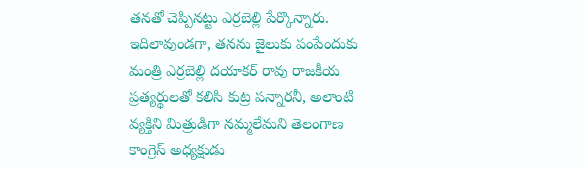త‌న‌తో చెప్పిన‌ట్టు ఎర్ర‌బెల్లి పేర్కొన్నారు. ఇదిలావుండ‌గా, తనను జైలుకు పంపేందుకు మంత్రి ఎర్రబెల్లి దయాకర్ రావు రాజకీయ ప్రత్యర్థులతో కలిసి కుట్ర పన్నారనీ, అలాంటి వ్యక్తిని మిత్రుడిగా నమ్మలేమని తెలంగాణ కాంగ్రెస్ అధ్యక్షుడు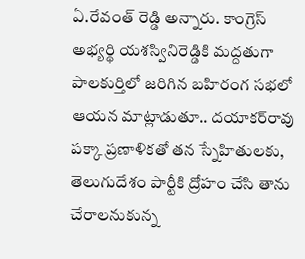ఏ.రేవంత్ రెడ్డి అన్నారు. కాంగ్రెస్ అభ్యర్థి యశస్వినిరెడ్డికి మద్దతుగా పాలకుర్తిలో జరిగిన బహిరంగ సభలో ఆయన మాట్లాడుతూ.. దయాకర్‌రావు పక్కా ప్రణాళికతో తన స్నేహితులకు, తెలుగుదేశం పార్టీకి ద్రోహం చేసి తాను చేరాలనుకున్న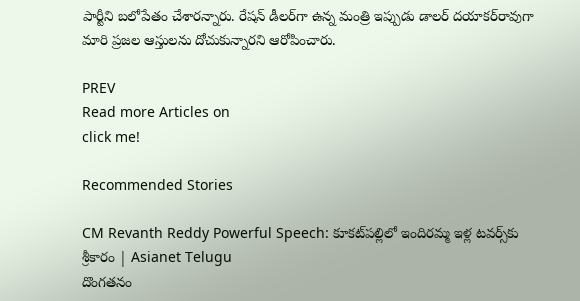పార్టీని బలోపేతం చేశారన్నారు. రేషన్ డీలర్‌గా ఉన్న మంత్రి ఇప్పుడు డాలర్‌ దయాకర్‌రావుగా మారి ప్రజల ఆస్తులను దోచుకున్నారని ఆరోపించారు.

PREV
Read more Articles on
click me!

Recommended Stories

CM Revanth Reddy Powerful Speech: కూకట్‌పల్లిలో ఇందిరమ్మ ఇళ్ల టవర్స్‌కు శ్రీకారం | Asianet Telugu
దొంగతనం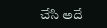చేసి అదే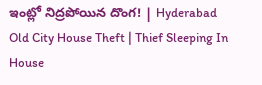ఇంట్లో నిద్రపోయిన దొంగ! | Hyderabad Old City House Theft | Thief Sleeping In House